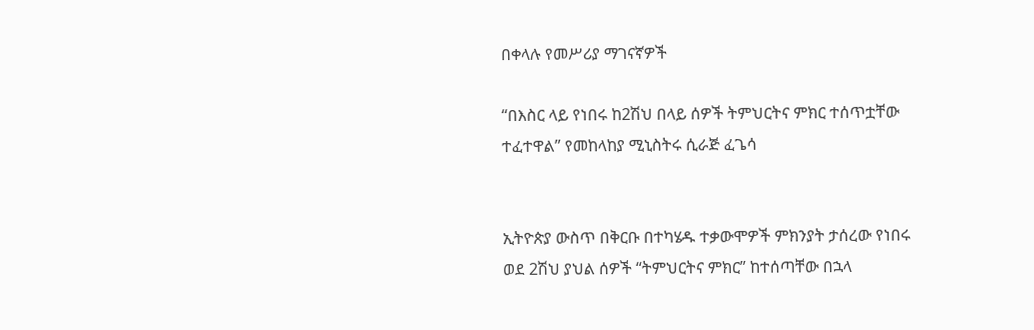በቀላሉ የመሥሪያ ማገናኛዎች

“በእስር ላይ የነበሩ ከ2ሽህ በላይ ሰዎች ትምህርትና ምክር ተሰጥቷቸው ተፈተዋል” የመከላከያ ሚኒስትሩ ሲራጅ ፈጌሳ


ኢትዮጵያ ውስጥ በቅርቡ በተካሄዱ ተቃውሞዎች ምክንያት ታሰረው የነበሩ ወደ 2ሽህ ያህል ሰዎች “ትምህርትና ምክር” ከተሰጣቸው በኋላ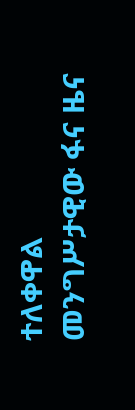ተለቀዋል መንግሥታዊው ፋና ዜና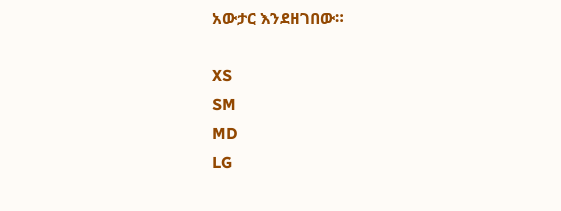አውታር እንደዘገበው።

XS
SM
MD
LG